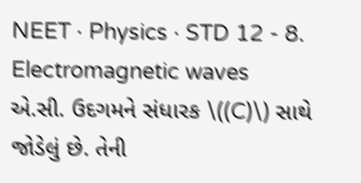NEET · Physics · STD 12 - 8. Electromagnetic waves
એ.સી. ઉદગમને સંધારક \((C)\) સાથે જોડેલું છે. તેની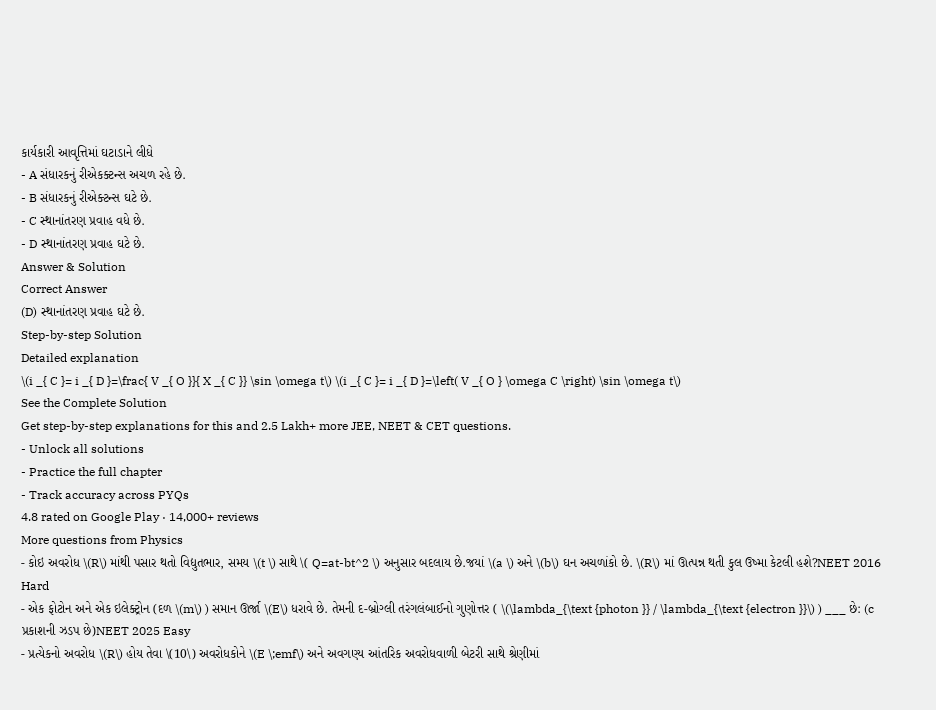કાર્યકારી આવૃત્તિમાં ઘટાડાને લીધે
- A સંધારકનું રીએકક્ટન્સ અચળ રહે છે.
- B સંધારકનું રીએક્ટન્સ ઘટે છે.
- C સ્થાનાંતરણ પ્રવાહ વધે છે.
- D સ્થાનાંતરણ પ્રવાહ ઘટે છે.
Answer & Solution
Correct Answer
(D) સ્થાનાંતરણ પ્રવાહ ઘટે છે.
Step-by-step Solution
Detailed explanation
\(i _{ C }= i _{ D }=\frac{ V _{ O }}{ X _{ C }} \sin \omega t\) \(i _{ C }= i _{ D }=\left( V _{ O } \omega C \right) \sin \omega t\)
See the Complete Solution
Get step-by-step explanations for this and 2.5 Lakh+ more JEE, NEET & CET questions.
- Unlock all solutions
- Practice the full chapter
- Track accuracy across PYQs
4.8 rated on Google Play · 14,000+ reviews
More questions from Physics
- કોઇ અવરોધ \(R\) માંથી પસાર થતો વિદ્યુતભાર, સમય \(t \) સાથે \( Q=at-bt^2 \) અનુસાર બદલાય છે.જયાં \(a \) અને \(b\) ઘન અચળાંકો છે. \(R\) માં ઊત્પન્ન થતી કુલ ઉષ્મા કેટલી હશે?NEET 2016 Hard
- એક ફોટોન અને એક ઇલેક્ટ્રોન (દળ \(m\) ) સમાન ઊર્જા \(E\) ધરાવે છે. તેમની દ-બ્રોગ્લી તરંગલંબાઈનો ગુણોત્તર ( \(\lambda_{\text {photon }} / \lambda_{\text {electron }}\) ) ___ છે: (c પ્રકાશની ઝડપ છે)NEET 2025 Easy
- પ્રત્યેકનો અવરોધ \(R\) હોય તેવા \(10\) અવરોધકોને \(E \;emf\) અને અવગણ્ય આંતરિક અવરોધવાળી બેટરી સાથે શ્રેણીમાં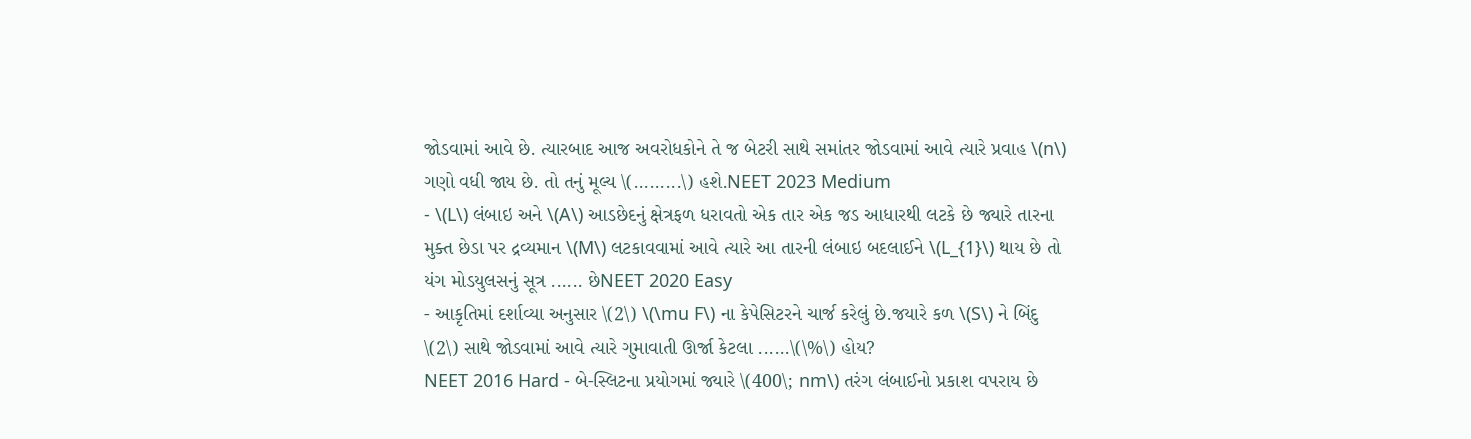જોડવામાં આવે છે. ત્યારબાદ આજ અવરોધકોને તે જ બેટરી સાથે સમાંતર જોડવામાં આવે ત્યારે પ્રવાહ \(n\) ગણો વધી જાય છે. તો તનું મૂલ્ય \(.........\) હશે.NEET 2023 Medium
- \(L\) લંબાઇ અને \(A\) આડછેદનું ક્ષેત્રફળ ધરાવતો એક તાર એક જડ આધારથી લટકે છે જ્યારે તારના મુક્ત છેડા પર દ્રવ્યમાન \(M\) લટકાવવામાં આવે ત્યારે આ તારની લંબાઇ બદલાઈને \(L_{1}\) થાય છે તો યંગ મોડયુલસનું સૂત્ર ...... છેNEET 2020 Easy
- આકૃતિમાં દર્શાવ્યા અનુસાર \(2\) \(\mu F\) ના કેપેસિટરને ચાર્જ કરેલું છે.જયારે કળ \(S\) ને બિંદુ \(2\) સાથે જોડવામાં આવે ત્યારે ગુમાવાતી ઊર્જા કેટલા ......\(\%\) હોય?
NEET 2016 Hard - બે-સ્લિટના પ્રયોગમાં જ્યારે \(400\; nm\) તરંગ લંબાઈનો પ્રકાશ વપરાય છે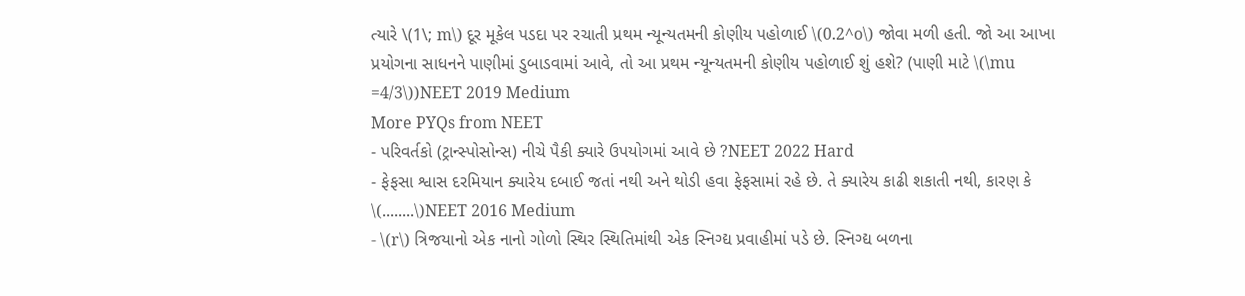ત્યારે \(1\; m\) દૂર મૂકેલ પડદા પર રચાતી પ્રથમ ન્યૂન્યતમની કોણીય પહોળાઈ \(0.2^o\) જોવા મળી હતી. જો આ આખા પ્રયોગના સાધનને પાણીમાં ડુબાડવામાં આવે, તો આ પ્રથમ ન્યૂન્યતમની કોણીય પહોળાઈ શું હશે? (પાણી માટે \(\mu =4/3\))NEET 2019 Medium
More PYQs from NEET
- પરિવર્તકો (ટ્રાન્સ્પોસોન્સ) નીચે પૈકી ક્યારે ઉપયોગમાં આવે છે ?NEET 2022 Hard
- ફેફસા શ્વાસ દરમિયાન ક્યારેય દબાઈ જતાં નથી અને થોડી હવા ફેફસામાં રહે છે. તે ક્યારેય કાઢી શકાતી નથી, કારણ કે \(........\)NEET 2016 Medium
- \(r\) ત્રિજયાનો એક નાનો ગોળો સ્થિર સ્થિતિમાંથી એક સ્નિગ્દ્ય પ્રવાહીમાં પડે છે. સ્નિગ્દ્ય બળના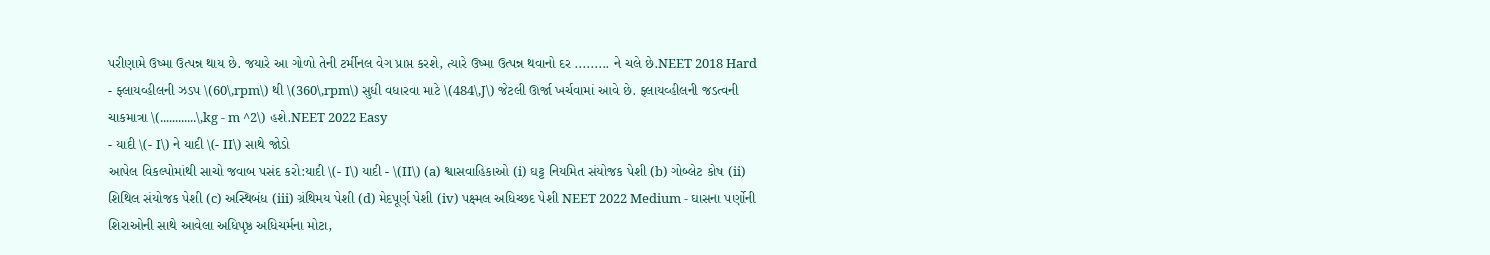પરીણામે ઉષ્મા ઉત્પન્ન થાય છે. જયારે આ ગોળો તેની ટર્મીનલ વેગ પ્રાપ્ત કરશે, ત્યારે ઉષ્મા ઉત્પન્ન થવાનો દર ......... ને ચલે છે.NEET 2018 Hard
- ફ્લાયવ્હીલની ઝડપ \(60\,rpm\) થી \(360\,rpm\) સુધી વધારવા માટે \(484\,J\) જેટલી ઊર્જા ખર્ચવામાં આવે છે. ફ્લાયવ્હીલની જડત્વની ચાકમાત્રા \(............\,kg - m ^2\) હશે.NEET 2022 Easy
- યાદી \(- I\) ને યાદી \(- II\) સાથે જોડો
આપેલ વિકલ્પોમાંથી સાચો જવાબ પસંદ કરો:યાદી \(- I\) યાદી - \(II\) (a) શ્વાસવાહિકાઓ (i) ઘટ્ટ નિયમિત સંયોજક પેશી (b) ગોબ્લેટ કોષ (ii) શિથિલ સંયોજક પેશી (c) અસ્થિબંધ (iii) ગ્રંથિમય પેશી (d) મેદપૂર્ણ પેશી (iv) પક્ષ્મલ અધિચ્છદ પેશી NEET 2022 Medium - ઘાસના પર્ણોની શિરાઓની સાથે આવેલા અધિપૃષ્ઠ અધિચર્મના મોટા,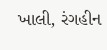ખાલી, રંગહીન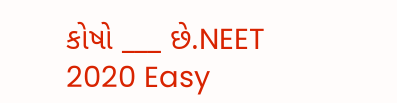કોષો ___ છે.NEET 2020 Easy